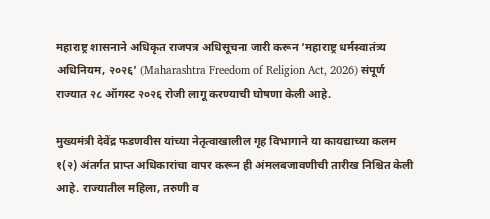महाराष्ट्र शासनाने अधिकृत राजपत्र अधिसूचना जारी करून ‘महाराष्ट्र धर्मस्वातंत्र्य अधिनियम, २०२६’ (Maharashtra Freedom of Religion Act, 2026) संपूर्ण राज्यात २८ ऑगस्ट २०२६ रोजी लागू करण्याची घोषणा केली आहे.

मुख्यमंत्री देवेंद्र फडणवीस यांच्या नेतृत्वाखालील गृह विभागाने या कायद्याच्या कलम १(२) अंतर्गत प्राप्त अधिकारांचा वापर करून ही अंमलबजावणीची तारीख निश्चित केली आहे. राज्यातील महिला, तरुणी व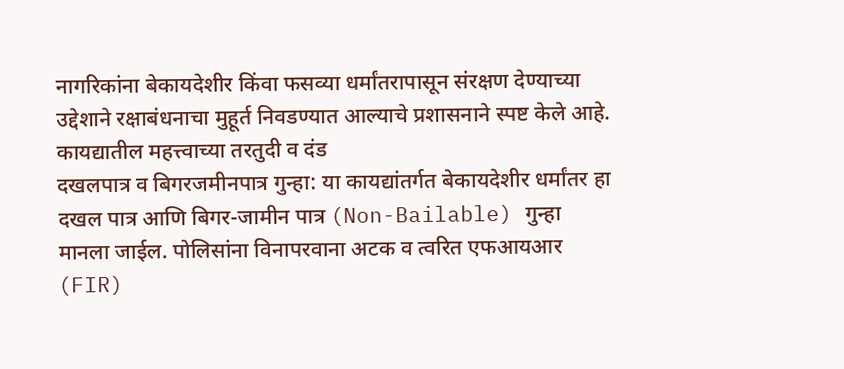नागरिकांना बेकायदेशीर किंवा फसव्या धर्मांतरापासून संरक्षण देण्याच्या उद्देशाने रक्षाबंधनाचा मुहूर्त निवडण्यात आल्याचे प्रशासनाने स्पष्ट केले आहे.
कायद्यातील महत्त्वाच्या तरतुदी व दंड
दखलपात्र व बिगरजमीनपात्र गुन्हा: या कायद्यांतर्गत बेकायदेशीर धर्मांतर हा दखल पात्र आणि बिगर-जामीन पात्र (Non-Bailable) गुन्हा मानला जाईल. पोलिसांना विनापरवाना अटक व त्वरित एफआयआर (FIR)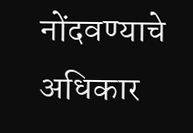नोंदवण्याचे अधिकार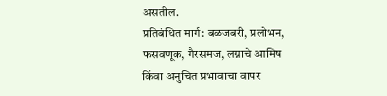असतील.
प्रतिबंधित मार्ग: बळजबरी, प्रलोभन, फसवणूक, गैरसमज, लग्नाचे आमिष किंवा अनुचित प्रभावाचा वापर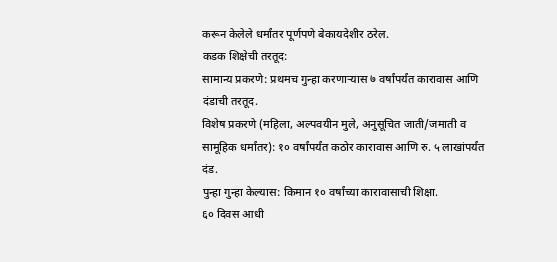करून केलेले धर्मांतर पूर्णपणे बेकायदेशीर ठरेल.
कडक शिक्षेची तरतूद:
सामान्य प्रकरणे: प्रथमच गुन्हा करणाऱ्यास ७ वर्षांपर्यंत कारावास आणि दंडाची तरतूद.
विशेष प्रकरणे (महिला, अल्पवयीन मुले, अनुसूचित जाती/जमाती व सामूहिक धर्मांतर): १० वर्षांपर्यंत कठोर कारावास आणि रु. ५ लाखांपर्यंत दंड.
पुन्हा गुन्हा केल्यास: किमान १० वर्षांच्या कारावासाची शिक्षा.
६० दिवस आधी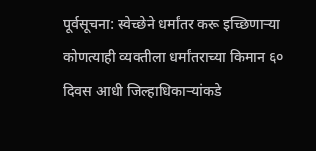पूर्वसूचना: स्वेच्छेने धर्मांतर करू इच्छिणाऱ्या कोणत्याही व्यक्तीला धर्मांतराच्या किमान ६० दिवस आधी जिल्हाधिकाऱ्यांकडे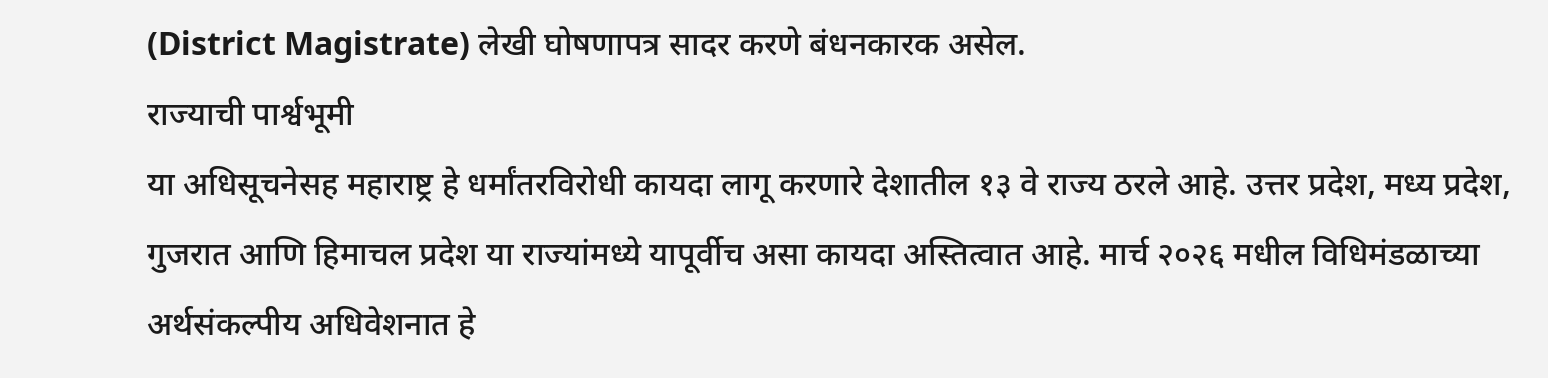(District Magistrate) लेखी घोषणापत्र सादर करणे बंधनकारक असेल.
राज्याची पार्श्वभूमी
या अधिसूचनेसह महाराष्ट्र हे धर्मांतरविरोधी कायदा लागू करणारे देशातील १३ वे राज्य ठरले आहे. उत्तर प्रदेश, मध्य प्रदेश, गुजरात आणि हिमाचल प्रदेश या राज्यांमध्ये यापूर्वीच असा कायदा अस्तित्वात आहे. मार्च २०२६ मधील विधिमंडळाच्या अर्थसंकल्पीय अधिवेशनात हे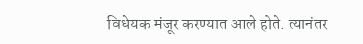विधेयक मंजूर करण्यात आले होते. त्यानंतर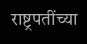राष्ट्रपतींच्या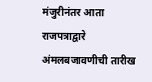मंजुरीनंतर आता राजपत्राद्वारे अंमलबजावणीची तारीख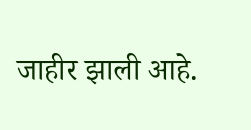जाहीर झाली आहे.